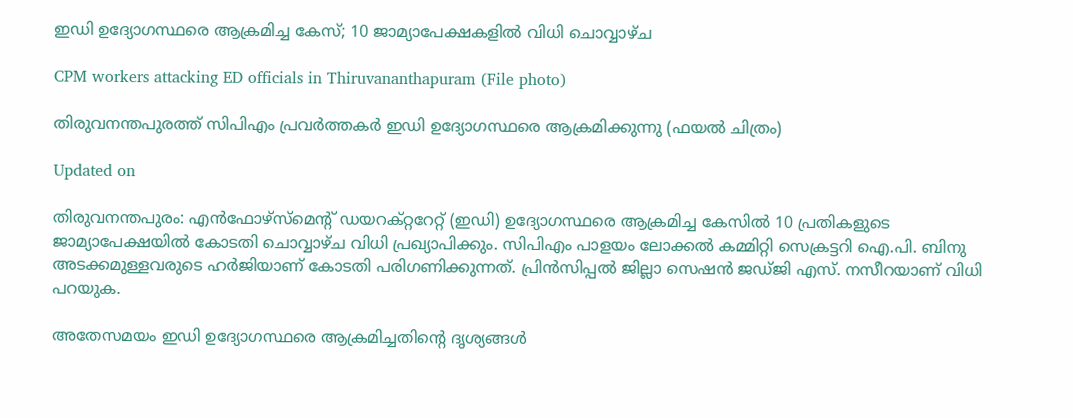ഇഡി ഉദ്യോഗസ്ഥരെ ആക്രമിച്ച കേസ്; 10 ജാമ്യാപേക്ഷകളിൽ വിധി ചൊവ്വാഴ്ച

CPM workers attacking ED officials in Thiruvananthapuram (File photo)

തിരുവനന്തപുരത്ത് സിപിഎം പ്രവർത്തകർ ഇഡി ഉദ്യോഗസ്ഥരെ ആക്രമിക്കുന്നു (ഫയൽ ചിത്രം)

Updated on

തിരുവനന്തപുരം: എൻഫോഴ്സ്മെന്‍റ് ഡയറക്റ്ററേറ്റ് (ഇഡി) ഉദ്യോഗസ്ഥരെ ആക്രമിച്ച കേസിൽ 10 പ്രതികളുടെ ജാമ്യാപേക്ഷയിൽ കോടതി ചൊവ്വാഴ്ച വിധി പ്രഖ്യാപിക്കും. സിപിഎം പാളയം ലോക്കൽ കമ്മിറ്റി സെക്രട്ടറി ഐ.പി. ബിനു അടക്കമുള്ളവരുടെ ഹർജിയാണ് കോടതി പരിഗണിക്കുന്നത്. പ്രിൻസിപ്പൽ ജില്ലാ സെഷൻ ജഡ്ജി എസ്. നസീറയാണ് വിധി പറയുക.

അതേസമയം ഇഡി ഉദ്യോഗസ്ഥരെ ആക്രമിച്ചതിന്‍റെ ദൃശ്യങ്ങൾ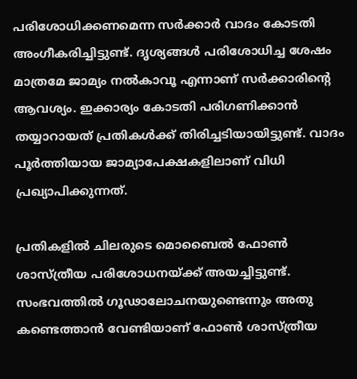പരിശോധിക്കണമെന്ന സർക്കാർ വാദം കോടതി അംഗീകരിച്ചിട്ടുണ്ട്. ദൃശ്യങ്ങൾ പരിശോധിച്ച ശേഷം മാത്രമേ ജാമ്യം നൽകാവൂ എന്നാണ് സർക്കാരിന്‍റെ ആവശ്യം. ഇക്കാര്യം കോടതി പരിഗണിക്കാൻ തയ്യാറായത് പ്രതികൾക്ക് തിരിച്ചടിയായിട്ടുണ്ട്. വാദം പൂർത്തിയായ ജാമ്യാപേക്ഷകളിലാണ് വിധി പ്രഖ്യാപിക്കുന്നത്.

പ്രതികളിൽ ചിലരുടെ മൊബൈൽ ഫോൺ ശാസ്ത്രീയ പരിശോധനയ്ക്ക് അയച്ചിട്ടുണ്ട്. സംഭവത്തിൽ ഗൂഢാലോചനയുണ്ടെന്നും അതു കണ്ടെത്താൻ വേണ്ടിയാണ് ഫോൺ ശാസ്ത്രീയ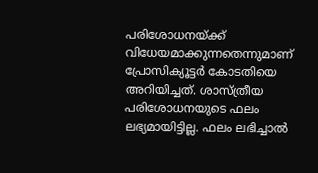പരിശോധനയ്ക്ക് വിധേയമാക്കുന്നതെന്നുമാണ് പ്രോസിക്യൂട്ടർ കോടതിയെ അറിയിച്ചത്. ശാസ്ത്രീയ പരിശോധനയുടെ ഫലം ലഭ്യമായിട്ടില്ല. ഫലം ലഭിച്ചാൽ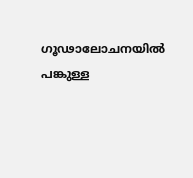ഗൂഢാലോചനയിൽ പങ്കുള്ള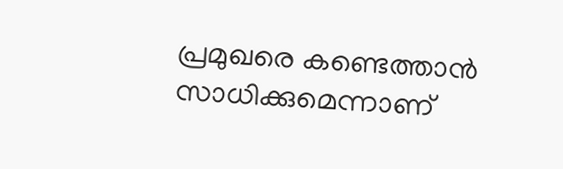പ്രമുഖരെ കണ്ടെത്താൻ സാധിക്കുമെന്നാണ്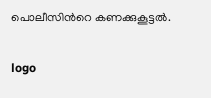പൊലീസിന്‍റെ കണക്കുകൂട്ടൽ.

logo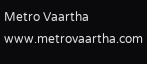Metro Vaartha
www.metrovaartha.com